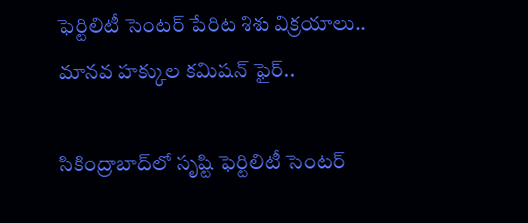ఫెర్టిలిటీ సెంటర్ పేరిట శిశు విక్రయాలు.. మానవ హక్కుల కమిషన్ ఫైర్..

సికింద్రాబాద్‌లో సృష్టి ఫెర్టిలిటీ సెంటర్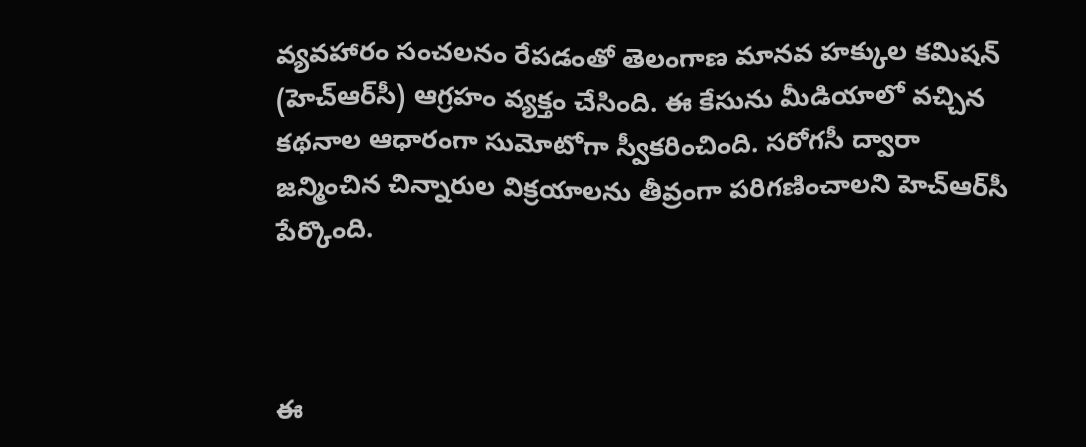వ్యవహారం సంచలనం రేపడంతో తెలంగాణ మానవ హక్కుల కమిషన్ (హెచ్‌ఆర్‌సీ) ఆగ్రహం వ్యక్తం చేసింది. ఈ కేసును మీడియాలో వచ్చిన కథనాల ఆధారంగా సుమోటోగా స్వీకరించింది. సరోగసీ ద్వారా జన్మించిన చిన్నారుల విక్రయాలను తీవ్రంగా పరిగణించాలని హెచ్‌ఆర్‌సీ పేర్కొంది.



ఈ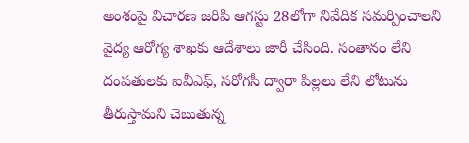అంశంపై విచారణ జరిపి ఆగస్టు 28లోగా నివేదిక సమర్పించాలని వైద్య ఆరోగ్య శాఖకు ఆదేశాలు జారీ చేసింది. సంతానం లేని దంపతులకు ఐవీఎఫ్, సరోగసీ ద్వారా పిల్లలు లేని లోటును తీరుస్తామని చెబుతున్న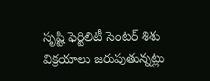సృష్టి ఫెర్టిలిటీ సెంటర్ శిశు విక్రయాలు జరుపుతున్నట్లు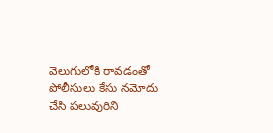వెలుగులోకి రావడంతో పోలీసులు కేసు నమోదు చేసి పలువురిని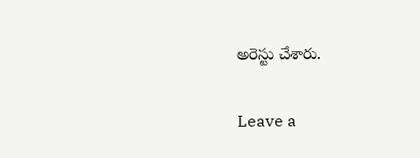అరెస్టు చేశారు.

Leave a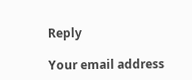Reply

Your email address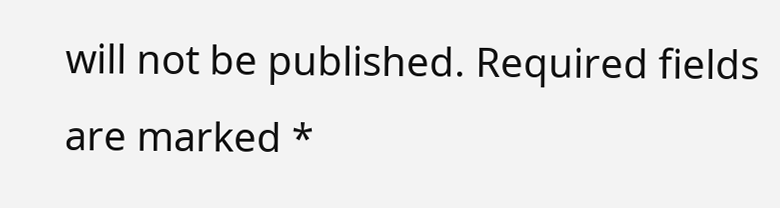will not be published. Required fields are marked *